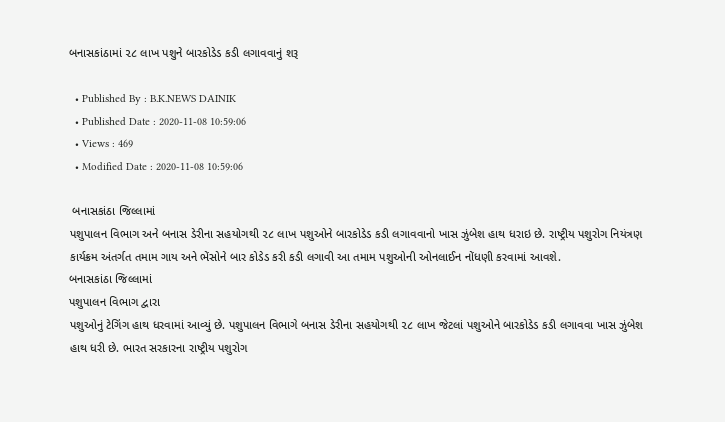બનાસકાંઠામાં ૨૮ લાખ પશુને બારકોડેડ કડી લગાવવાનું શરૂ

  • Published By : B.K.NEWS DAINIK
  • Published Date : 2020-11-08 10:59:06
  • Views : 469
  • Modified Date : 2020-11-08 10:59:06

 બનાસકાંઠા જિલ્લામાં
પશુપાલન વિભાગ અને બનાસ ડેરીના સહયોગથી ૨૮ લાખ પશુઓને બારકોડેડ કડી લગાવવાનો ખાસ ઝુંબેશ હાથ ધરાઇ છે. રાષ્ટ્રીય પશુરોગ નિયંત્રણ કાર્યક્રમ અંતર્ગત તમામ ગાય અને ભેંસોને બાર કોડેડ કરી કડી લગાવી આ તમામ પશુઓની ઓનલાઈન નોંધણી કરવામાં આવશે.
બનાસકાંઠા જિલ્લામાં
પશુપાલન વિભાગ દ્વારા
પશુઓનું ટેગિંગ હાથ ધરવામાં આવ્યું છે. પશુપાલન વિભાગે બનાસ ડેરીના સહયોગથી ૨૮ લાખ જેટલાં પશુઓને બારકોડેડ કડી લગાવવા ખાસ ઝુંબેશ હાથ ધરી છે. ભારત સરકારના રાષ્ટ્રીય પશુરોગ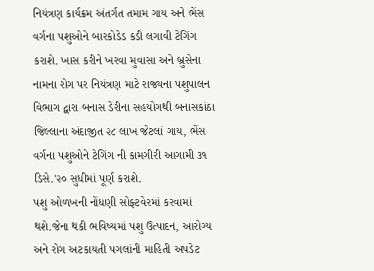નિયંત્રણ કાર્યક્રમ અંતર્ગત તમામ ગાય અને ભેંસ વર્ગના પશુઓને બારકોડેડ કડી લગાવી ટેગિંગ કરાશે. ખાસ કરીને ખરવા મુવાસા અને બ્રુસેના નામના રોગ પર નિયંત્રણ માટે રાજ્યના પશુપાલન વિભાગ દ્વારા બનાસ ડેરીના સહયોગથી બનાસકાંઠા જિલ્લાના અંદાજીત ૨૮ લાખ જેટલાં ગાય, ભેંસ વર્ગના પશુઓને ટેગિંગ ની કામગીરી આગામી ૩૧ ડિસે.'૨૦ સુધીમાં પૂર્ણ કરાશે.
પશુ ઓળખની નોંધણી સોફ્ટવેરમાં કરવામાં થશે.જેના થકી ભવિષ્યમાં પશુ ઉત્પાદન, આરોગ્ય અને રોગ અટકાયતી પગલાંની માહિતી અપડેટ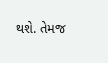થશે. તેમજ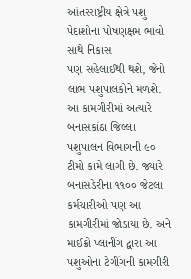આંતરરાષ્ટ્રીય ક્ષેત્રે પશુ પેદાશોના પોષણક્ષમ ભાવો સાથે નિકાસ
પણ સહેલાઈથી થશે, જેનો લાભ પશુપાલકોને મળશે. આ કામગીરીમાં અત્યારે બનાસકાંઠા જિલ્લા પશુપાલન વિભાગની ૯૦ ટીમો કામે લાગી છે. જ્યારે બનાસડેરીના ૧૧૦૦ જેટલા કર્મચારીઓ પણ આ કામગીરીમાં જોડાયા છે. અને માઈક્રો પ્લાનીંગ દ્વારા આ
પશુઓના ટેગીંગની કામગીરી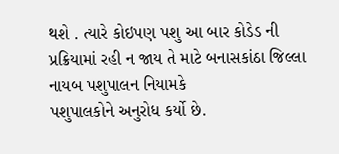થશે . ત્યારે કોઇપણ પશુ આ બાર કોડેડ ની પ્રક્રિયામાં રહી ન જાય તે માટે બનાસકાંઠા જિલ્લા નાયબ પશુપાલન નિયામકે
પશુપાલકોને અનુરોધ કર્યો છે.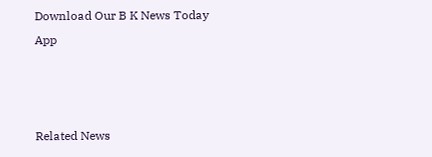Download Our B K News Today App



Related News